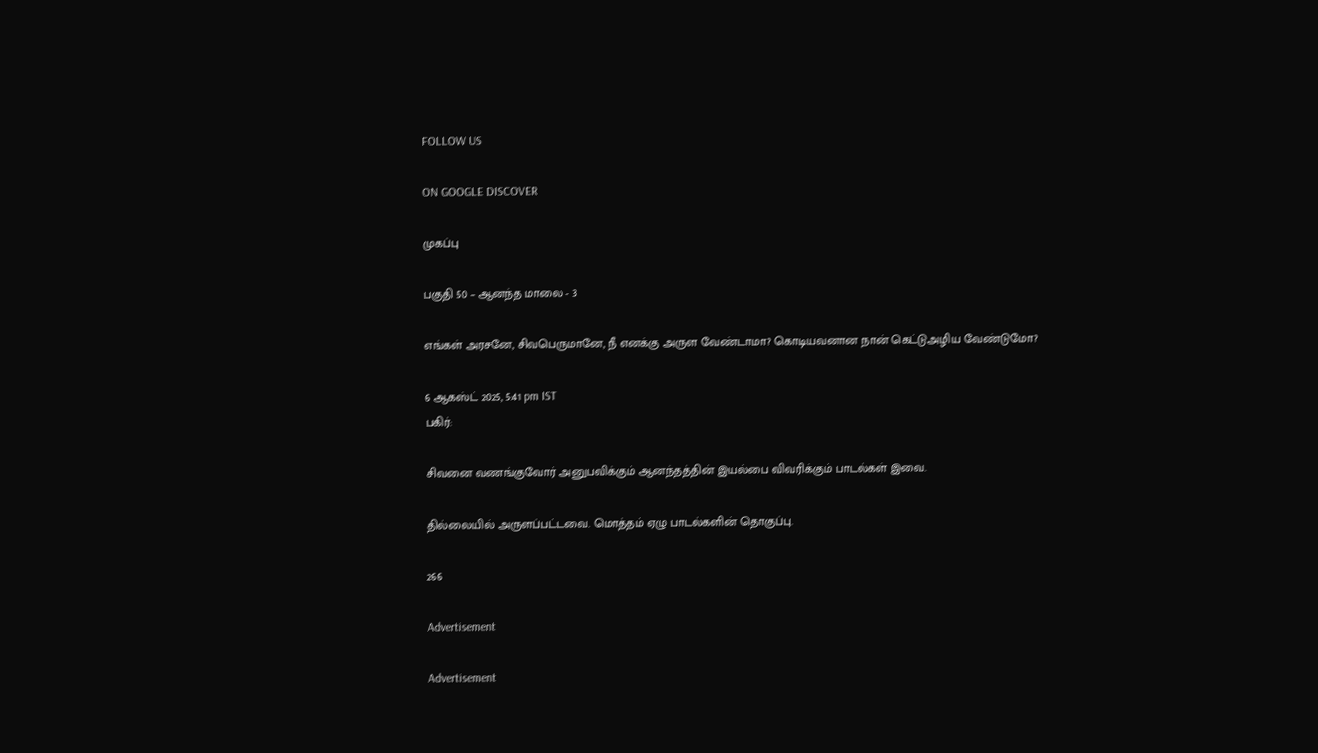FOLLOW US

ON GOOGLE DISCOVER

முகப்பு

பகுதி 50 – ஆனந்த மாலை - 3

எங்கள் அரசனே, சிவபெருமானே, நீ எனக்கு அருள வேண்டாமா? கொடியவனான நான் கெட்டுஅழிய வேண்டுமோ?

6 ஆகஸ்ட் 2025, 5:41 pm IST
பகிர்:

சிவனை வணங்குவோர் அனுபவிக்கும் ஆனந்தத்தின் இயல்பை விவரிக்கும் பாடல்கள் இவை.

தில்லையில் அருளப்பட்டவை. மொத்தம் ஏழு பாடல்களின் தொகுப்பு.

266

Advertisement

Advertisement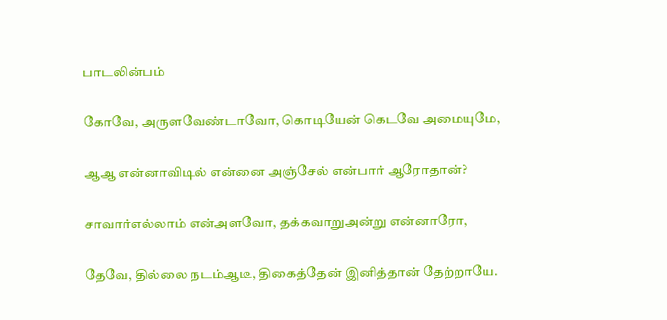பாடலின்பம்

கோவே, அருளவேண்டாவோ, கொடியேன் கெடவே அமையுமே,

ஆஆ என்னாவிடில் என்னை அஞ்சேல் என்பார் ஆரோதான்?

சாவார்எல்லாம் என்அளவோ, தக்கவாறுஅன்று என்னாரோ,

தேவே, தில்லை நடம்ஆடீ, திகைத்தேன் இனித்தான் தேற்றாயே.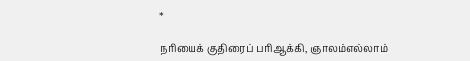*

நரியைக் குதிரைப் பரிஆக்கி, ஞாலம்எல்லாம்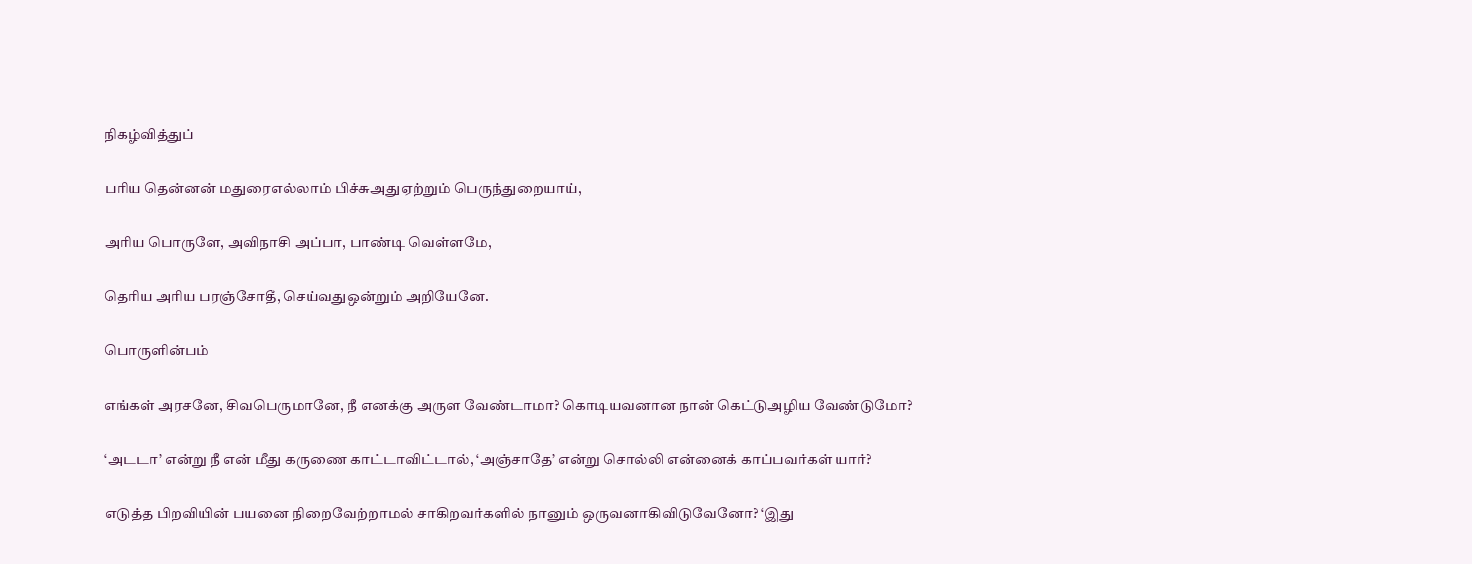நிகழ்வித்துப்

பரிய தென்னன் மதுரைஎல்லாம் பிச்சுஅதுஏற்றும் பெருந்துறையாய்,

அரிய பொருளே, அவிநாசி அப்பா, பாண்டி வெள்ளமே,

தெரிய அரிய பரஞ்சோதீ, செய்வதுஒன்றும் அறியேனே.

பொருளின்பம்

எங்கள் அரசனே, சிவபெருமானே, நீ எனக்கு அருள வேண்டாமா? கொடியவனான நான் கெட்டுஅழிய வேண்டுமோ?

‘அடடா’ என்று நீ என் மீது கருணை காட்டாவிட்டால், ‘அஞ்சாதே’ என்று சொல்லி என்னைக் காப்பவர்கள் யார்?

எடுத்த பிறவியின் பயனை நிறைவேற்றாமல் சாகிறவர்களில் நானும் ஒருவனாகிவிடுவேனோ? ‘இது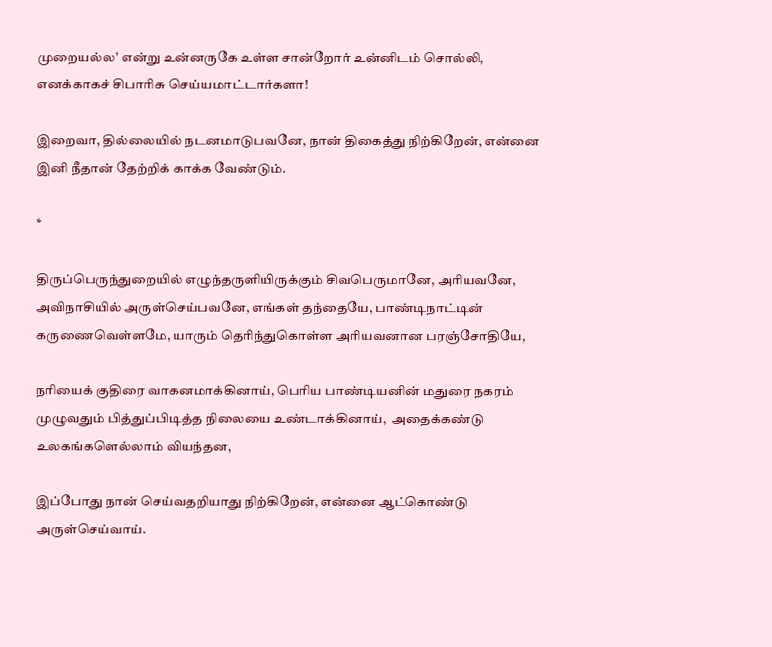முறையல்ல’ என்று உன்னருகே உள்ள சான்றோர் உன்னிடம் சொல்லி, எனக்காகச் சிபாரிசு செய்யமாட்டார்களா!

இறைவா, தில்லையில் நடனமாடுபவனே, நான் திகைத்து நிற்கிறேன், என்னை இனி நீதான் தேற்றிக் காக்க வேண்டும்.

*

திருப்பெருந்துறையில் எழுந்தருளியிருக்கும் சிவபெருமானே, அரியவனே, அவிநாசியில் அருள்செய்பவனே, எங்கள் தந்தையே, பாண்டிநாட்டின் கருணைவெள்ளமே, யாரும் தெரிந்துகொள்ள அரியவனான பரஞ்சோதியே,

நரியைக் குதிரை வாகனமாக்கினாய், பெரிய பாண்டியனின் மதுரை நகரம் முழுவதும் பித்துப்பிடித்த நிலையை உண்டாக்கினாய்,  அதைக்கண்டு உலகங்களெல்லாம் வியந்தன,

இப்போது நான் செய்வதறியாது நிற்கிறேன், என்னை ஆட்கொண்டு அருள்செய்வாய்.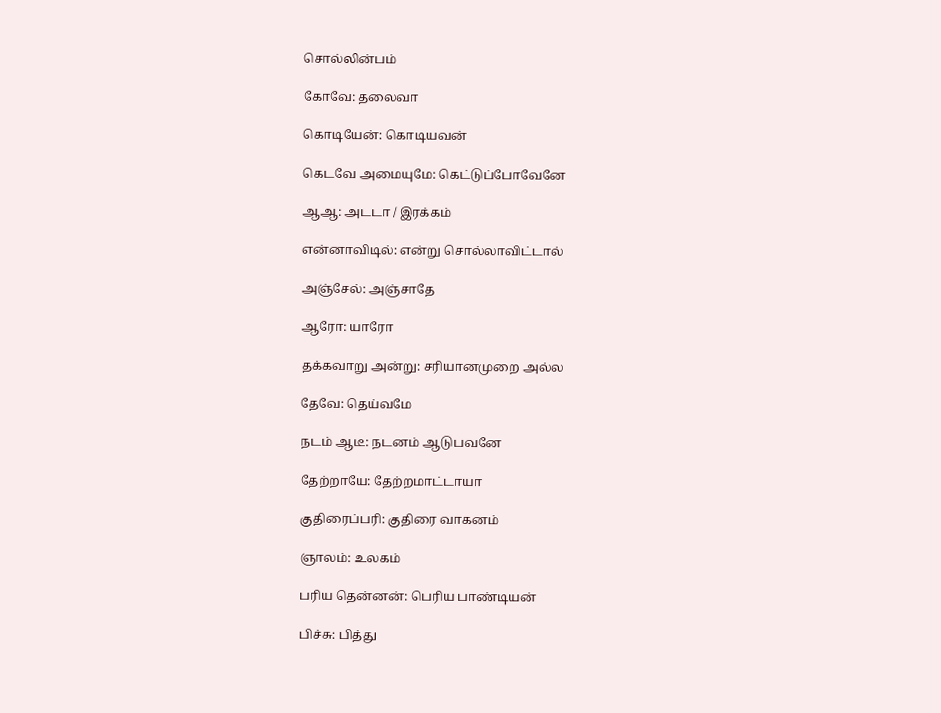சொல்லின்பம்

கோவே: தலைவா

கொடியேன்: கொடியவன்

கெடவே அமையுமே: கெட்டுப்போவேனே

ஆஆ: அடடா / இரக்கம்

என்னாவிடில்: என்று சொல்லாவிட்டால்

அஞ்சேல்: அஞ்சாதே

ஆரோ: யாரோ

தக்கவாறு அன்று: சரியானமுறை அல்ல

தேவே: தெய்வமே

நடம் ஆடீ: நடனம் ஆடுபவனே

தேற்றாயே: தேற்றமாட்டாயா

குதிரைப்பரி: குதிரை வாகனம்

ஞாலம்: உலகம்

பரிய தென்னன்: பெரிய பாண்டியன்

பிச்சு: பித்து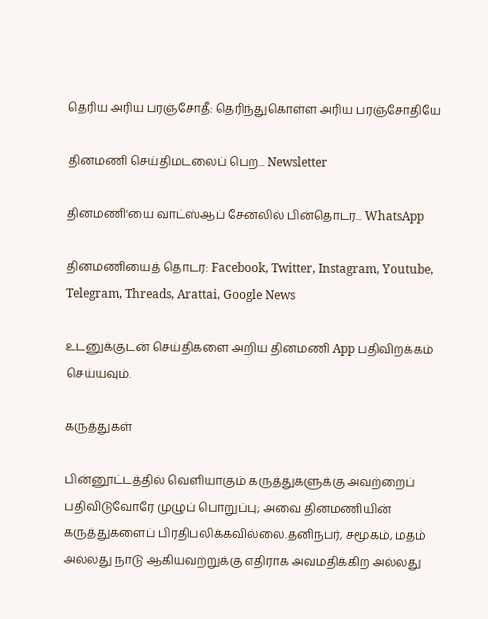தெரிய அரிய பரஞ்சோதீ: தெரிந்துகொள்ள அரிய பரஞ்சோதியே

தினமணி செய்திமடலைப் பெற... Newsletter

தினமணி'யை வாட்ஸ்ஆப் சேனலில் பின்தொடர... WhatsApp

தினமணியைத் தொடர: Facebook, Twitter, Instagram, Youtube, Telegram, Threads, Arattai, Google News

உடனுக்குடன் செய்திகளை அறிய தினமணி App பதிவிறக்கம் செய்யவும்.

கருத்துகள்

பின்னூட்டத்தில் வெளியாகும் கருத்துகளுக்கு அவற்றைப் பதிவிடுவோரே முழுப் பொறுப்பு; அவை தினமணியின் கருத்துகளைப் பிரதிபலிக்கவில்லை.தனிநபர், சமூகம், மதம் அல்லது நாடு ஆகியவற்றுக்கு எதிராக அவமதிக்கிற அல்லது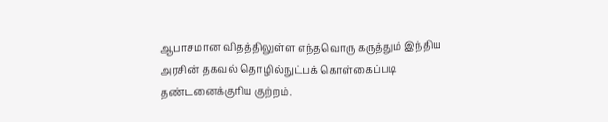ஆபாசமான விதத்திலுள்ள எந்தவொரு கருத்தும் இந்திய அரசின் தகவல் தொழில்நுட்பக் கொள்கைப்படி தண்டனைக்குரிய குற்றம்.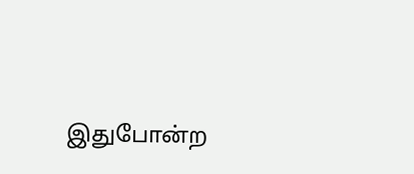இதுபோன்ற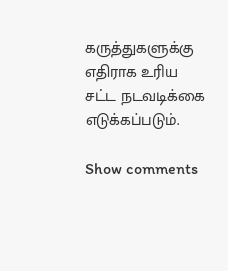கருத்துகளுக்கு எதிராக உரிய சட்ட நடவடிக்கை எடுக்கப்படும்.

Show comments